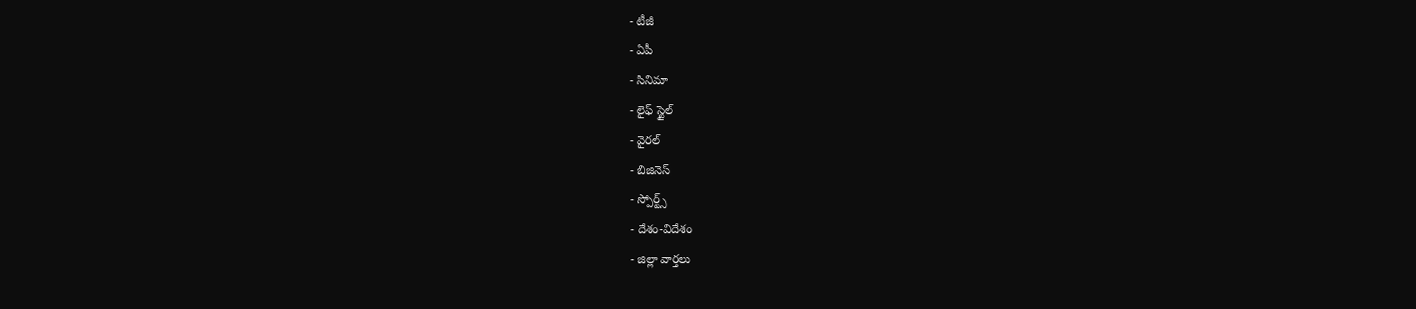- టీజీ
- ఏపీ
- సినిమా
- లైఫ్ స్టైల్
- వైరల్
- బిజినెస్
- స్పోర్ట్స్
- దేశం-విదేశం
- జిల్లా వార్తలు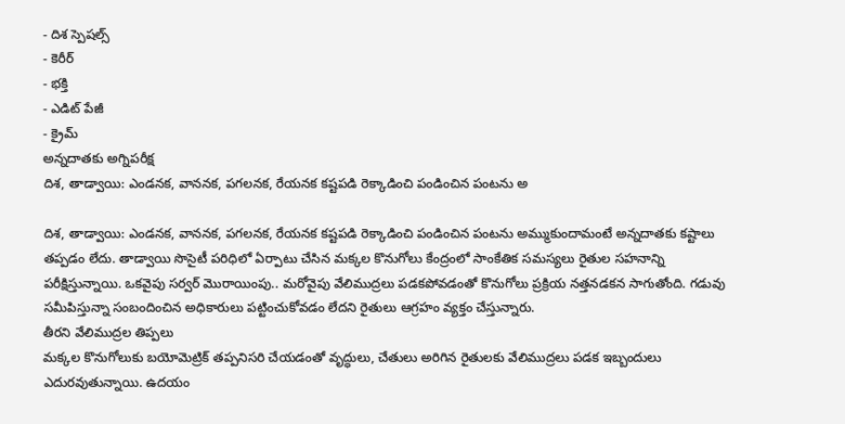- దిశ స్పెషల్స్
- కెరీర్
- భక్తి
- ఎడిట్ పేజీ
- క్రైమ్
అన్నదాతకు అగ్నిపరీక్ష
దిశ, తాడ్వాయి: ఎండనక, వాననక, పగలనక, రేయనక కష్టపడి రెక్కాడించి పండించిన పంటను అ

దిశ, తాడ్వాయి: ఎండనక, వాననక, పగలనక, రేయనక కష్టపడి రెక్కాడించి పండించిన పంటను అమ్ముకుందామంటే అన్నదాతకు కష్టాలు తప్పడం లేదు. తాడ్వాయి సొసైటీ పరిధిలో ఏర్పాటు చేసిన మక్కల కొనుగోలు కేంద్రంలో సాంకేతిక సమస్యలు రైతుల సహనాన్ని పరీక్షిస్తున్నాయి. ఒకవైపు సర్వర్ మొరాయింపు.. మరోవైపు వేలిముద్రలు పడకపోవడంతో కొనుగోలు ప్రక్రియ నత్తనడకన సాగుతోంది. గడువు సమీపిస్తున్నా సంబందించిన అధికారులు పట్టించుకోవడం లేదని రైతులు ఆగ్రహం వ్యక్తం చేస్తున్నారు.
తీరని వేలిముద్రల తిప్పలు
మక్కల కొనుగోలుకు బయోమెట్రిక్ తప్పనిసరి చేయడంతో వృద్ధులు, చేతులు అరిగిన రైతులకు వేలిముద్రలు పడక ఇబ్బందులు ఎదురవుతున్నాయి. ఉదయం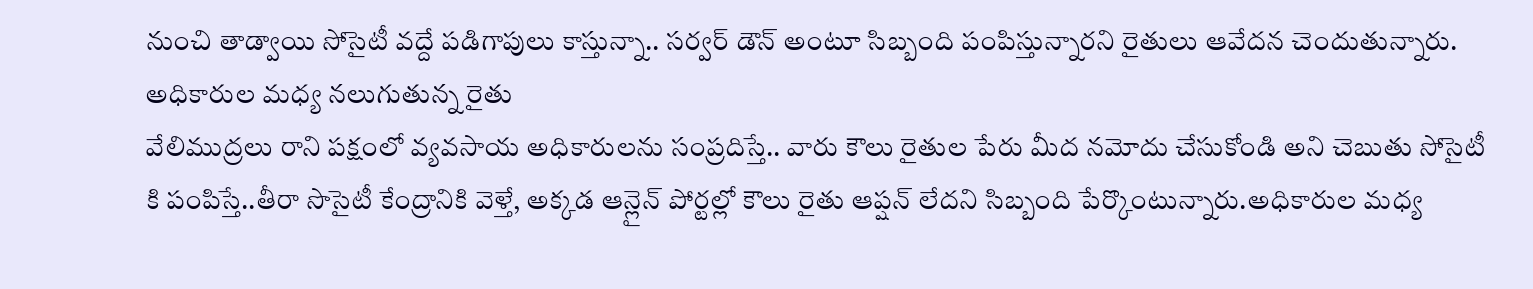నుంచి తాడ్వాయి సోసైటీ వద్దే పడిగాపులు కాస్తున్నా.. సర్వర్ డౌన్ అంటూ సిబ్బంది పంపిస్తున్నారని రైతులు ఆవేదన చెందుతున్నారు.
అధికారుల మధ్య నలుగుతున్న రైతు
వేలిముద్రలు రాని పక్షంలో వ్యవసాయ అధికారులను సంప్రదిస్తే.. వారు కౌలు రైతుల పేరు మీద నమోదు చేసుకోండి అని చెబుతు సోసైటీ కి పంపిస్తే..తీరా సొసైటీ కేంద్రానికి వెళ్తే, అక్కడ ఆన్లైన్ పోర్టల్లో కౌలు రైతు ఆప్షన్ లేదని సిబ్బంది పేర్కొంటున్నారు.అధికారుల మధ్య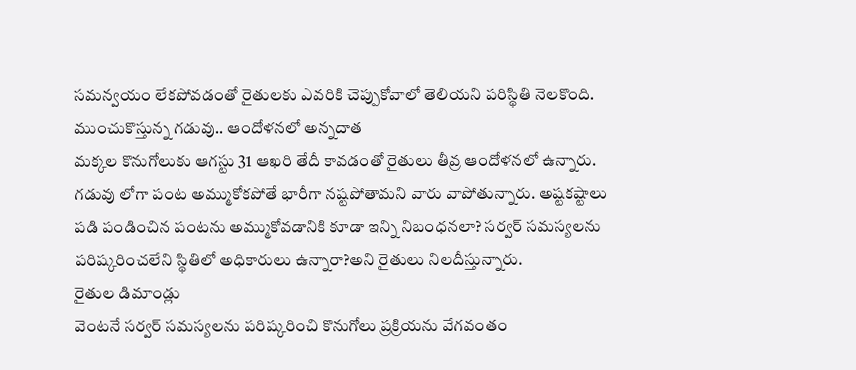సమన్వయం లేకపోవడంతో రైతులకు ఎవరికి చెప్పుకోవాలో తెలియని పరిస్థితి నెలకొంది.
ముంచుకొస్తున్న గడువు.. ఆందోళనలో అన్నదాత
మక్కల కొనుగోలుకు ఆగస్టు 31 ఆఖరి తేదీ కావడంతో రైతులు తీవ్ర ఆందోళనలో ఉన్నారు. గడువు లోగా పంట అమ్ముకోకపోతే భారీగా నష్టపోతామని వారు వాపోతున్నారు. అష్టకష్టాలు పడి పండించిన పంటను అమ్ముకోవడానికి కూడా ఇన్ని నిబంధనలా? సర్వర్ సమస్యలను పరిష్కరించలేని స్థితిలో అధికారులు ఉన్నారా?అని రైతులు నిలదీస్తున్నారు.
రైతుల డిమాండ్లు
వెంటనే సర్వర్ సమస్యలను పరిష్కరించి కొనుగోలు ప్రక్రియను వేగవంతం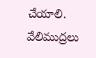చేయాలి. వేలిముద్రలు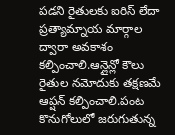పడని రైతులకు ఐరిస్ లేదా ప్రత్యామ్నాయ మార్గాల ద్వారా అవకాశం కల్పించాలి.ఆన్లైన్లో కౌలు రైతుల నమోదుకు తక్షణమే ఆప్షన్ కల్పించాలి.పంట కొనుగోలులో జరుగుతున్న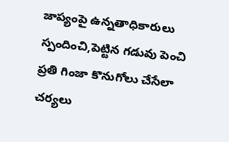జాప్యంపై ఉన్నతాధికారులు స్పందించి,పెట్టిన గడువు పెంచి ప్రతి గింజా కొనుగోలు చేసేలా చర్యలు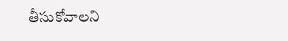తీసుకోవాలని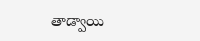తాడ్వాయి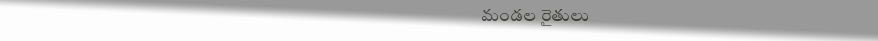మండల రైతులు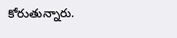కోరుతున్నారు.